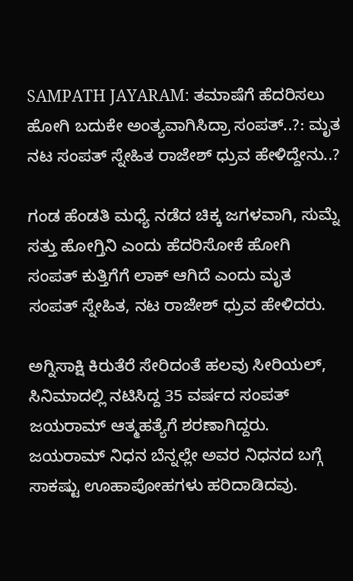SAMPATH JAYARAM: ತಮಾಷೆಗೆ ಹೆದರಿಸಲು ಹೋಗಿ ಬದುಕೇ ಅಂತ್ಯವಾಗಿಸಿದ್ರಾ ಸಂಪತ್..?: ಮೃತ ನಟ ಸಂಪತ್ ಸ್ನೇಹಿತ ರಾಜೇಶ್ ಧ್ರುವ ಹೇಳಿದ್ದೇನು..?

ಗಂಡ ಹೆಂಡತಿ ಮಧ್ಯೆ ನಡೆದ ಚಿಕ್ಕ ಜಗಳವಾಗಿ, ಸುಮ್ನೆ ಸತ್ತು ಹೋಗ್ತಿನಿ ಎಂದು ಹೆದರಿಸೋಕೆ ಹೋಗಿ ಸಂಪತ್ ಕುತ್ತಿಗೆಗೆ ಲಾಕ್ ಆಗಿದೆ ಎಂದು ಮೃತ ಸಂಪತ್ ಸ್ನೇಹಿತ, ನಟ ರಾಜೇಶ್ ಧ್ರುವ ಹೇಳಿದರು.

ಅಗ್ನಿಸಾಕ್ಷಿ ಕಿರುತೆರೆ ಸೇರಿದಂತೆ ಹಲವು ಸೀರಿಯಲ್‌, ಸಿನಿಮಾದಲ್ಲಿ ನಟಿಸಿದ್ದ 35 ವರ್ಷದ ಸಂಪತ್ ಜಯರಾಮ್ ಆತ್ಮಹತ್ಯೆಗೆ ಶರಣಾಗಿದ್ದರು. ಜಯರಾಮ್ ನಿಧನ ಬೆನ್ನಲ್ಲೇ ಅವರ ನಿಧನದ ಬಗ್ಗೆ ಸಾಕಷ್ಟು ಊಹಾಪೋಹಗಳು ಹರಿದಾಡಿದವು.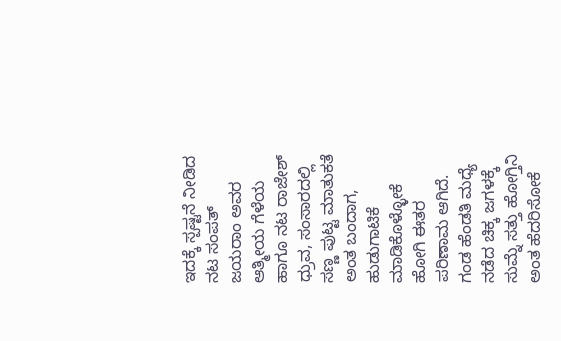ಇದಕ್ಕೆ ಸ್ಪಷ್ಟನೆ ನೀಡಿದ ನಟ ಸಂಪತ್ ಜಯರಾಂ ಅವರ ಆತ್ಮೀಯ ಗೆಳೆಯ ಹಾಗೂ ನಟ ರಾಜೇಶ್ ಧ್ರುವ, ಸಂಸಾರದಲ್ಲಿ ಸಣ್ಣ ಪುಟ್ಟ ಮಾತುಕತೆ ಅಂತ ಬಂದಾಗ, ಹುಡುಗಾಟಿಕೆ ಮಾಡಿಕೊಳ್ಳೋಕೆ ಹೋಗಿ ಈತರ ಪರಿಣಾಮ ಆಗಿದೆ. ಗಂಡ ಹೆಂಡತಿ ಮಧ್ಯೆ ನಡೆದ ಚಿಕ್ಕ ಜಗಳಕ್ಕೆ ಸುಮ್ನೆ ಸತ್ತು ಹೋಗ್ತಿನಿ ಅಂತ ಹೆದರಿಸೋಕೆ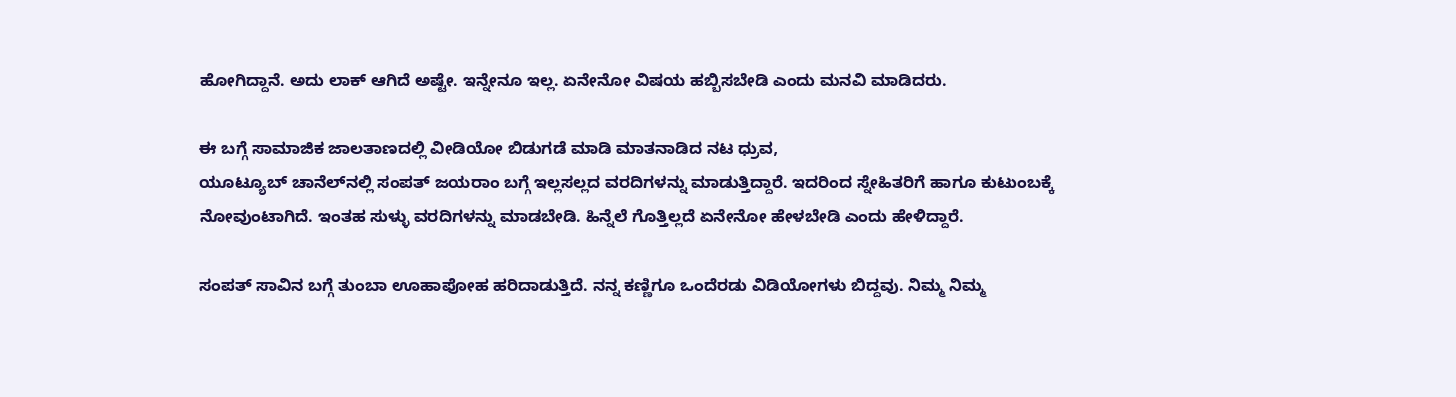ಹೋಗಿದ್ದಾನೆ. ಅದು ಲಾಕ್ ಆಗಿದೆ ಅಷ್ಟೇ. ಇನ್ನೇನೂ ಇಲ್ಲ. ಏನೇನೋ ವಿಷಯ ಹಬ್ಬಿಸಬೇಡಿ ಎಂದು ಮನವಿ ಮಾಡಿದರು.

ಈ ಬಗ್ಗೆ ಸಾಮಾಜಿಕ ಜಾಲತಾಣದಲ್ಲಿ ವೀಡಿಯೋ ಬಿಡುಗಡೆ ಮಾಡಿ ಮಾತನಾಡಿದ ನಟ ಧ್ರುವ,
ಯೂಟ್ಯೂಬ್ ಚಾನೆಲ್‌ನಲ್ಲಿ ಸಂಪತ್ ಜಯರಾಂ ಬಗ್ಗೆ ಇಲ್ಲಸಲ್ಲದ ವರದಿಗಳನ್ನು ಮಾಡುತ್ತಿದ್ದಾರೆ. ಇದರಿಂದ ಸ್ನೇಹಿತರಿಗೆ ಹಾಗೂ ಕುಟುಂಬಕ್ಕೆ ನೋವುಂಟಾಗಿದೆ. ಇಂತಹ ಸುಳ್ಳು ವರದಿಗಳನ್ನು ಮಾಡಬೇಡಿ. ಹಿನ್ನೆಲೆ ಗೊತ್ತಿಲ್ಲದೆ ಏನೇನೋ ಹೇಳಬೇಡಿ ಎಂದು ಹೇಳಿದ್ದಾರೆ.

ಸಂಪತ್ ಸಾವಿನ ಬಗ್ಗೆ ತುಂಬಾ ಊಹಾಪೋಹ ಹರಿದಾಡುತ್ತಿದೆ. ನನ್ನ ಕಣ್ಣಿಗೂ ಒಂದೆರಡು ವಿಡಿಯೋಗಳು ಬಿದ್ದವು. ನಿಮ್ಮ ನಿಮ್ಮ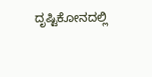ದೃಷ್ಟಿಕೋನದಲ್ಲಿ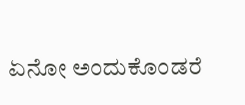ಏನೋ ಅಂದುಕೊಂಡರೆ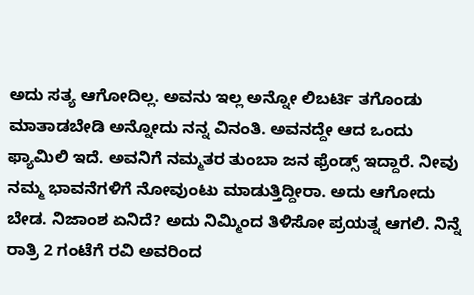ಅದು ಸತ್ಯ ಆಗೋದಿಲ್ಲ. ಅವನು ಇಲ್ಲ ಅನ್ನೋ ಲಿಬರ್ಟಿ ತಗೊಂಡು ಮಾತಾಡಬೇಡಿ ಅನ್ನೋದು ನನ್ನ ವಿನಂತಿ. ಅವನದ್ದೇ ಆದ ಒಂದು ಫ್ಯಾಮಿಲಿ ಇದೆ. ಅವನಿಗೆ ನಮ್ಮತರ ತುಂಬಾ ಜನ ಫ್ರೆಂಡ್ಸ್ ಇದ್ದಾರೆ. ನೀವು ನಮ್ಮ ಭಾವನೆಗಳಿಗೆ ನೋವುಂಟು ಮಾಡುತ್ತಿದ್ದೀರಾ. ಅದು ಆಗೋದು ಬೇಡ. ನಿಜಾಂಶ ಏನಿದೆ? ಅದು ನಿಮ್ಮಿಂದ ತಿಳಿಸೋ ಪ್ರಯತ್ನ ಆಗಲಿ. ನಿನ್ನೆ ರಾತ್ರಿ 2 ಗಂಟೆಗೆ ರವಿ ಅವರಿಂದ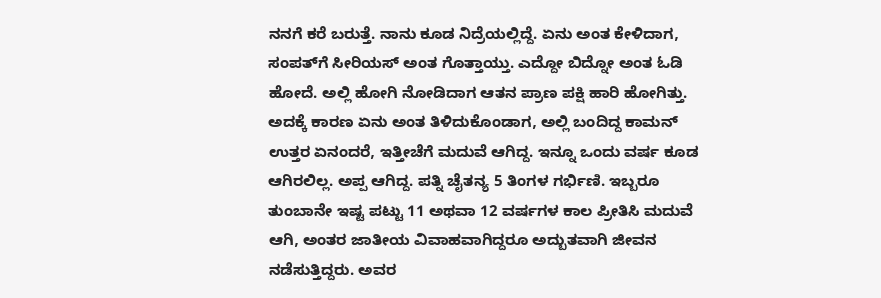ನನಗೆ ಕರೆ ಬರುತ್ತೆ. ನಾನು ಕೂಡ ನಿದ್ರೆಯಲ್ಲಿದ್ದೆ. ಏನು ಅಂತ ಕೇಳಿದಾಗ, ಸಂಪತ್‌ಗೆ ಸೀರಿಯಸ್ ಅಂತ ಗೊತ್ತಾಯ್ತು. ಎದ್ದೋ ಬಿದ್ನೋ ಅಂತ ಓಡಿ ಹೋದೆ. ಅಲ್ಲಿ ಹೋಗಿ ನೋಡಿದಾಗ ಆತನ ಪ್ರಾಣ ಪಕ್ಷಿ ಹಾರಿ ಹೋಗಿತ್ತು. ಅದಕ್ಕೆ ಕಾರಣ ಏನು ಅಂತ ತಿಳಿದುಕೊಂಡಾಗ, ಅಲ್ಲಿ ಬಂದಿದ್ದ ಕಾಮನ್ ಉತ್ತರ ಏನಂದರೆ, ಇತ್ತೀಚೆಗೆ ಮದುವೆ ಆಗಿದ್ದ. ಇನ್ನೂ ಒಂದು ವರ್ಷ ಕೂಡ ಆಗಿರಲಿಲ್ಲ. ಅಪ್ಪ ಆಗಿದ್ದ. ಪತ್ನಿ ಚೈತನ್ಯ 5 ತಿಂಗಳ ಗರ್ಭಿಣಿ. ಇಬ್ಬರೂ ತುಂಬಾನೇ ಇಷ್ಟ ಪಟ್ಟು 11 ಅಥವಾ 12 ವರ್ಷಗಳ ಕಾಲ ಪ್ರೀತಿಸಿ ಮದುವೆ ಆಗಿ, ಅಂತರ ಜಾತೀಯ ವಿವಾಹವಾಗಿದ್ದರೂ ಅದ್ಬುತವಾಗಿ ಜೀವನ ನಡೆಸುತ್ತಿದ್ದರು. ಅವರ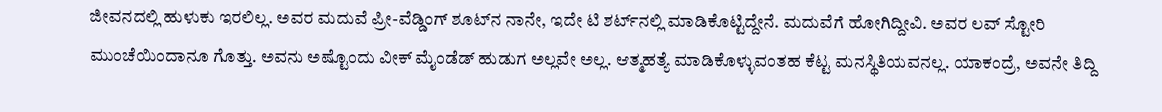ಜೀವನದಲ್ಲಿ ಹುಳುಕು ಇರಲಿಲ್ಲ. ಅವರ ಮದುವೆ ಪ್ರೀ-ವೆಡ್ಡಿಂಗ್ ಶೂಟ್‌ನ ನಾನೇ, ಇದೇ ಟಿ ಶರ್ಟ್‌ನಲ್ಲಿ ಮಾಡಿಕೊಟ್ಟಿದ್ದೇನೆ. ಮದುವೆಗೆ ಹೋಗಿದ್ದೀವಿ. ಅವರ ಲವ್ ಸ್ಟೋರಿ ಮುಂಚೆಯಿಂದಾನೂ ಗೊತ್ತು. ಅವನು ಅಷ್ಟೊಂದು ವೀಕ್ ಮೈಂಡೆಡ್ ಹುಡುಗ ಅಲ್ಲವೇ ಅಲ್ಲ. ಆತ್ಮಹತ್ಯೆ ಮಾಡಿಕೊಳ್ಳುವಂತಹ ಕೆಟ್ಟ ಮನಸ್ಥಿತಿಯವನಲ್ಲ. ಯಾಕಂದ್ರೆ, ಅವನೇ ತಿದ್ದಿ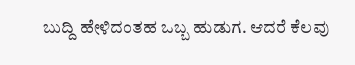ಬುದ್ದಿ ಹೇಳಿದಂತಹ ಒಬ್ಬ ಹುಡುಗ. ಆದರೆ ಕೆಲವು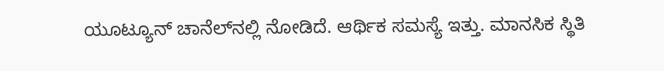ಯೂಟ್ಯೂನ್ ಚಾನೆಲ್‌ನಲ್ಲಿ ನೋಡಿದೆ. ಆರ್ಥಿಕ ಸಮಸ್ಯೆ ಇತ್ತು. ಮಾನಸಿಕ ಸ್ಥಿತಿ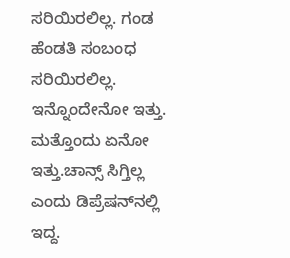ಸರಿಯಿರಲಿಲ್ಲ. ಗಂಡ ಹೆಂಡತಿ ಸಂಬಂಧ ಸರಿಯಿರಲಿಲ್ಲ. ಇನ್ನೊಂದೇನೋ ಇತ್ತು. ಮತ್ತೊಂದು ಏನೋ ಇತ್ತು.ಚಾನ್ಸ್ ಸಿಗ್ತಿಲ್ಲ ಎಂದು ಡಿಪ್ರೆಷನ್‌ನಲ್ಲಿ ಇದ್ದ.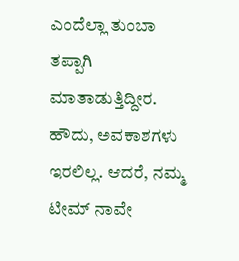ಎಂದೆಲ್ಲಾ ತುಂಬಾ ತಪ್ಪಾಗಿ ಮಾತಾಡುತ್ತಿದ್ದೀರ. ಹೌದು, ಅವಕಾಶಗಳು ಇರಲಿಲ್ಲ. ಆದರೆ, ನಮ್ಮ ಟೀಮ್ ನಾವೇ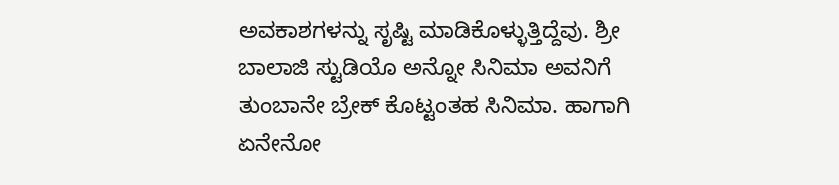ಅವಕಾಶಗಳನ್ನು ಸೃಷ್ಟಿ ಮಾಡಿಕೊಳ್ಳುತ್ತಿದ್ದೆವು. ಶ್ರೀ ಬಾಲಾಜಿ ಸ್ಟುಡಿಯೊ ಅನ್ನೋ ಸಿನಿಮಾ ಅವನಿಗೆ ತುಂಬಾನೇ ಬ್ರೇಕ್ ಕೊಟ್ಟಂತಹ ಸಿನಿಮಾ. ಹಾಗಾಗಿ ಏನೇನೋ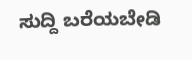ಸುದ್ದಿ ಬರೆಯಬೇಡಿ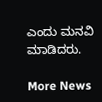ಎಂದು ಮನವಿ ಮಾಡಿದರು.

More News